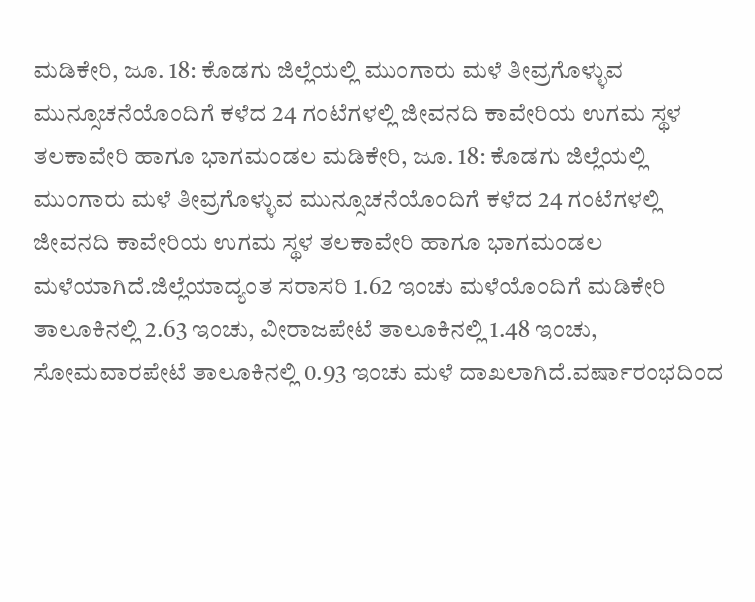ಮಡಿಕೇರಿ, ಜೂ. 18: ಕೊಡಗು ಜಿಲ್ಲೆಯಲ್ಲಿ ಮುಂಗಾರು ಮಳೆ ತೀವ್ರಗೊಳ್ಳುವ ಮುನ್ಸೂಚನೆಯೊಂದಿಗೆ ಕಳೆದ 24 ಗಂಟೆಗಳಲ್ಲಿ ಜೀವನದಿ ಕಾವೇರಿಯ ಉಗಮ ಸ್ಥಳ ತಲಕಾವೇರಿ ಹಾಗೂ ಭಾಗಮಂಡಲ ಮಡಿಕೇರಿ, ಜೂ. 18: ಕೊಡಗು ಜಿಲ್ಲೆಯಲ್ಲಿ ಮುಂಗಾರು ಮಳೆ ತೀವ್ರಗೊಳ್ಳುವ ಮುನ್ಸೂಚನೆಯೊಂದಿಗೆ ಕಳೆದ 24 ಗಂಟೆಗಳಲ್ಲಿ ಜೀವನದಿ ಕಾವೇರಿಯ ಉಗಮ ಸ್ಥಳ ತಲಕಾವೇರಿ ಹಾಗೂ ಭಾಗಮಂಡಲ ಮಳೆಯಾಗಿದೆ.ಜಿಲ್ಲೆಯಾದ್ಯಂತ ಸರಾಸರಿ 1.62 ಇಂಚು ಮಳೆಯೊಂದಿಗೆ ಮಡಿಕೇರಿ ತಾಲೂಕಿನಲ್ಲಿ 2.63 ಇಂಚು, ವೀರಾಜಪೇಟೆ ತಾಲೂಕಿನಲ್ಲಿ 1.48 ಇಂಚು, ಸೋಮವಾರಪೇಟೆ ತಾಲೂಕಿನಲ್ಲಿ 0.93 ಇಂಚು ಮಳೆ ದಾಖಲಾಗಿದೆ.ವರ್ಷಾರಂಭದಿಂದ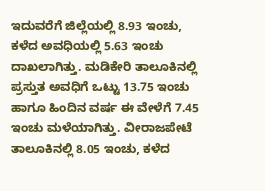ಇದುವರೆಗೆ ಜಿಲ್ಲೆಯಲ್ಲಿ 8.93 ಇಂಚು, ಕಳೆದ ಅವಧಿಯಲ್ಲಿ 5.63 ಇಂಚು ದಾಖಲಾಗಿತ್ತು. ಮಡಿಕೇರಿ ತಾಲೂಕಿನಲ್ಲಿ ಪ್ರಸ್ತುತ ಅವಧಿಗೆ ಒಟ್ಟು 13.75 ಇಂಚು ಹಾಗೂ ಹಿಂದಿನ ವರ್ಷ ಈ ವೇಳೆಗೆ 7.45 ಇಂಚು ಮಳೆಯಾಗಿತ್ತು. ವೀರಾಜಪೇಟೆ ತಾಲೂಕಿನಲ್ಲಿ 8.05 ಇಂಚು, ಕಳೆದ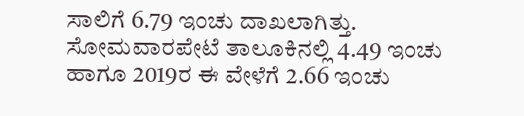ಸಾಲಿಗೆ 6.79 ಇಂಚು ದಾಖಲಾಗಿತ್ತು. ಸೋಮವಾರಪೇಟೆ ತಾಲೂಕಿನಲ್ಲಿ 4.49 ಇಂಚು ಹಾಗೂ 2019ರ ಈ ವೇಳೆಗೆ 2.66 ಇಂಚು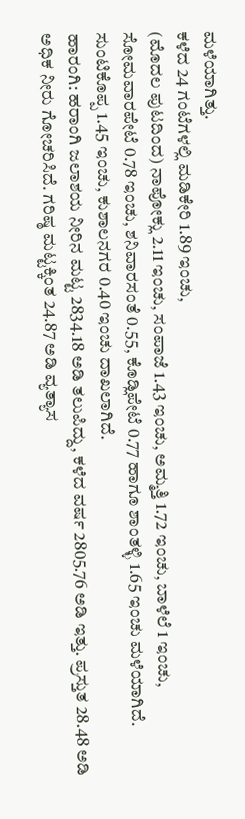ಮಳೆಯಾಗಿತ್ತು.
ಕಳೆದ 24 ಗಂಟೆಗಳಲ್ಲಿ ಮಡಿಕೇರಿ 1.89 ಇಂಚು,
(ಮೊದಲ ಪುಟದಿಂದ) ನಾಪೋಕ್ಲು 2.11 ಇಂಚು, ಸಂಪಾಜೆ 1.43 ಇಂಚು, ಅಮ್ಮತ್ತಿ 1.72 ಇಂಚು, ಬಾಳೆಲೆ 1 ಇಂಚು, ಸೋಮವಾರಪೇಟೆ 0.78 ಇಂಚು, ಶನಿವಾರಸಂತೆ 0.55, ಕೊಡ್ಲಿಪೇಟೆ 0.77 ಹಾಗೂ ಶಾಂತಳ್ಳಿ 1.65 ಇಂಚು ಮಳೆಯಾಗಿದೆ. ಸುಂಟಿಕೊಪ್ಪ 1.45 ಇಂಚು, ಕುಶಾಲನಗರ 0.40 ಇಂಚು ದಾಖಲಾಗಿದೆ.
ಹಾರಂಗಿ: ಹರಾಂಗಿ ಜಲಾಶಯ ನೀರಿನ ಮಟ್ಟ 2834.18 ಅಡಿ ತಲುಪಿದ್ದು, ಕಳೆದ ವರ್ಷ 2805.76 ಅಡಿ ಇತ್ತು. ಪ್ರಸ್ತುತ 28.48 ಅಡಿ ಅಧಿಕ ನೀರು ಗೋಚರಿಸಿದೆ. ಗರಿಷ್ಠ ಮಟ್ಟಕ್ಕಿಂತ 24.87 ಅಡಿ ವ್ಯತ್ಯಾಸ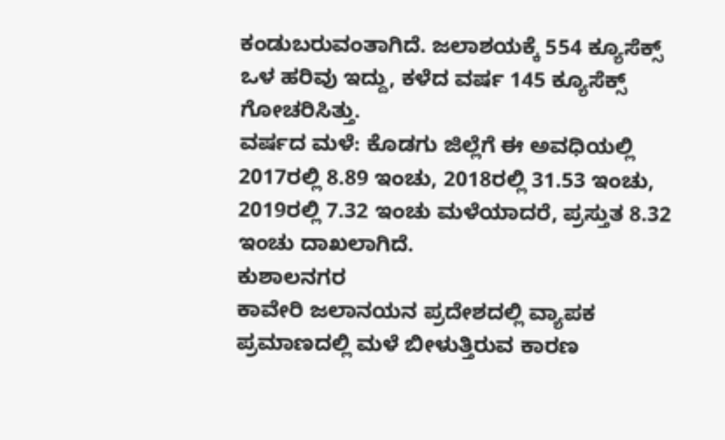ಕಂಡುಬರುವಂತಾಗಿದೆ. ಜಲಾಶಯಕ್ಕೆ 554 ಕ್ಯೂಸೆಕ್ಸ್ ಒಳ ಹರಿವು ಇದ್ದು, ಕಳೆದ ವರ್ಷ 145 ಕ್ಯೂಸೆಕ್ಸ್ ಗೋಚರಿಸಿತ್ತು.
ವರ್ಷದ ಮಳೆ: ಕೊಡಗು ಜಿಲ್ಲೆಗೆ ಈ ಅವಧಿಯಲ್ಲಿ 2017ರಲ್ಲಿ 8.89 ಇಂಚು, 2018ರಲ್ಲಿ 31.53 ಇಂಚು, 2019ರಲ್ಲಿ 7.32 ಇಂಚು ಮಳೆಯಾದರೆ, ಪ್ರಸ್ತುತ 8.32 ಇಂಚು ದಾಖಲಾಗಿದೆ.
ಕುಶಾಲನಗರ
ಕಾವೇರಿ ಜಲಾನಯನ ಪ್ರದೇಶದಲ್ಲಿ ವ್ಯಾಪಕ ಪ್ರಮಾಣದಲ್ಲಿ ಮಳೆ ಬೀಳುತ್ತಿರುವ ಕಾರಣ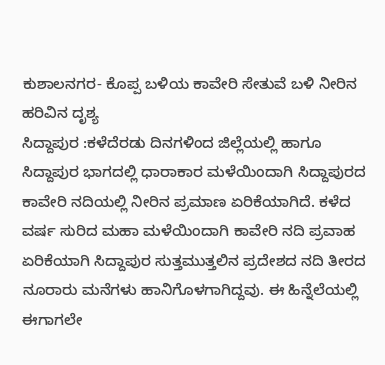ಕುಶಾಲನಗರ- ಕೊಪ್ಪ ಬಳಿಯ ಕಾವೇರಿ ಸೇತುವೆ ಬಳಿ ನೀರಿನ ಹರಿವಿನ ದೃಶ್ಯ
ಸಿದ್ದಾಪುರ :ಕಳೆದೆರಡು ದಿನಗಳಿಂದ ಜಿಲ್ಲೆಯಲ್ಲಿ ಹಾಗೂ ಸಿದ್ದಾಪುರ ಭಾಗದಲ್ಲಿ ಧಾರಾಕಾರ ಮಳೆಯಿಂದಾಗಿ ಸಿದ್ದಾಪುರದ ಕಾವೇರಿ ನದಿಯಲ್ಲಿ ನೀರಿನ ಪ್ರಮಾಣ ಏರಿಕೆಯಾಗಿದೆ. ಕಳೆದ ವರ್ಷ ಸುರಿದ ಮಹಾ ಮಳೆಯಿಂದಾಗಿ ಕಾವೇರಿ ನದಿ ಪ್ರವಾಹ ಏರಿಕೆಯಾಗಿ ಸಿದ್ದಾಪುರ ಸುತ್ತಮುತ್ತಲಿನ ಪ್ರದೇಶದ ನದಿ ತೀರದ ನೂರಾರು ಮನೆಗಳು ಹಾನಿಗೊಳಗಾಗಿದ್ದವು. ಈ ಹಿನ್ನೆಲೆಯಲ್ಲಿ ಈಗಾಗಲೇ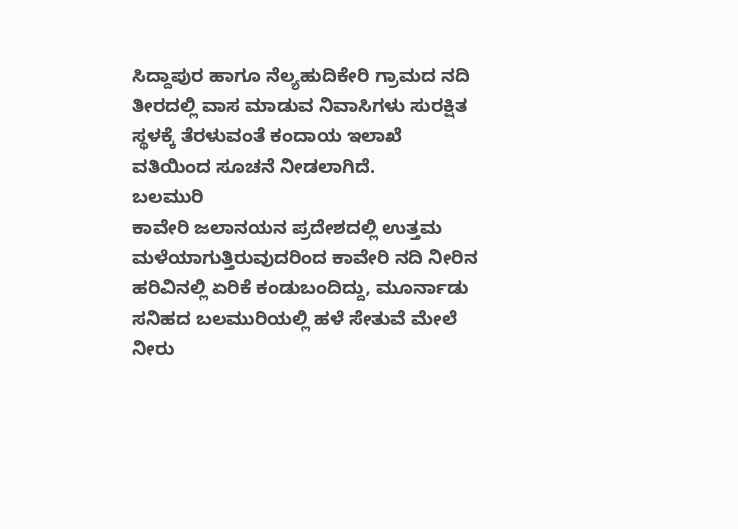ಸಿದ್ದಾಪುರ ಹಾಗೂ ನೆಲ್ಯಹುದಿಕೇರಿ ಗ್ರಾಮದ ನದಿ ತೀರದಲ್ಲಿ ವಾಸ ಮಾಡುವ ನಿವಾಸಿಗಳು ಸುರಕ್ಷಿತ ಸ್ಥಳಕ್ಕೆ ತೆರಳುವಂತೆ ಕಂದಾಯ ಇಲಾಖೆ ವತಿಯಿಂದ ಸೂಚನೆ ನೀಡಲಾಗಿದೆ.
ಬಲಮುರಿ
ಕಾವೇರಿ ಜಲಾನಯನ ಪ್ರದೇಶದಲ್ಲಿ ಉತ್ತಮ ಮಳೆಯಾಗುತ್ತಿರುವುದರಿಂದ ಕಾವೇರಿ ನದಿ ನೀರಿನ ಹರಿವಿನಲ್ಲಿ ಏರಿಕೆ ಕಂಡುಬಂದಿದ್ದು, ಮೂರ್ನಾಡು ಸನಿಹದ ಬಲಮುರಿಯಲ್ಲಿ ಹಳೆ ಸೇತುವೆ ಮೇಲೆ ನೀರು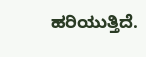ಹರಿಯುತ್ತಿದೆ.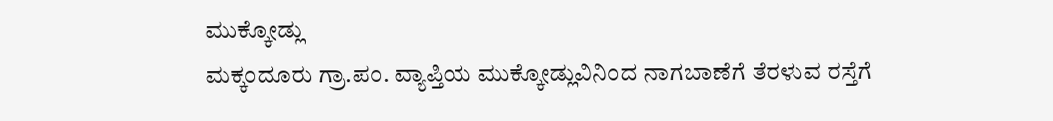ಮುಕ್ಕೋಡ್ಲು
ಮಕ್ಕಂದೂರು ಗ್ರಾ.ಪಂ. ವ್ಯಾಪ್ತಿಯ ಮುಕ್ಕೋಡ್ಲುವಿನಿಂದ ನಾಗಬಾಣೆಗೆ ತೆರಳುವ ರಸ್ತೆಗೆ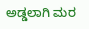ಅಡ್ಡಲಾಗಿ ಮರ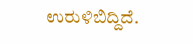ಉರುಳಿಬಿದ್ದಿದೆ.